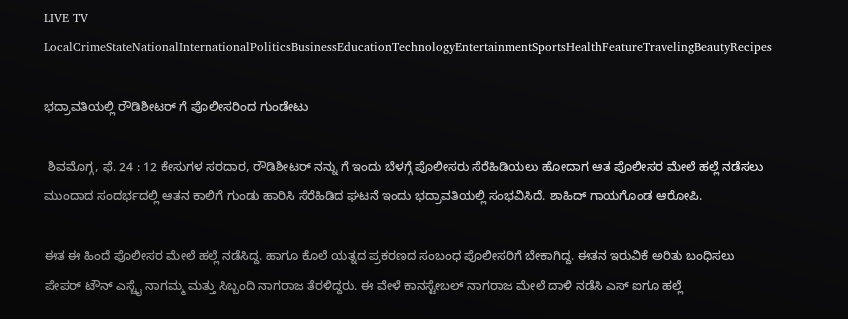LIVE TV LocalCrimeStateNationalInternationalPoliticsBusinessEducationTechnologyEntertainmentSportsHealthFeatureTravelingBeautyRecipes

ಭದ್ರಾವತಿಯಲ್ಲಿ ರೌಡಿಶೀಟರ್ ಗೆ ಪೊಲೀಸರಿಂದ ಗುಂಡೇಟು

 ಶಿವಮೊಗ್ಗ, ಫೆ. 24 : 12 ಕೇಸುಗಳ ಸರದಾರ, ರೌಡಿಶೀಟರ್ ನನ್ನು ಗೆ ಇಂದು ಬೆಳಗ್ಗೆ ಪೊಲೀಸರು ಸೆರೆಹಿಡಿಯಲು ಹೋದಾಗ ಆತ ಪೊಲೀಸರ ಮೇಲೆ ಹಲ್ಲೆ ನಡೆಸಲು‌ ಮುಂದಾದ ಸಂದರ್ಭದಲ್ಲಿ ಆತನ‌ ಕಾಲಿಗೆ ಗುಂಡು ಹಾರಿಸಿ ಸೆರೆಹಿಡಿದ ಘಟನೆ ಇಂದು ಭದ್ರಾವತಿಯಲ್ಲಿ ಸಂಭವಿಸಿದೆ. ಶಾಹಿದ್ ಗಾಯಗೊಂಡ ಆರೋಪಿ.

ಈತ ಈ ಹಿಂದೆ ಪೊಲೀಸರ ಮೇಲೆ ಹಲ್ಲೆ ನಡೆಸಿದ್ದ. ಹಾಗೂ ಕೊಲೆ ಯತ್ನದ ಪ್ರಕರಣದ ಸಂಬಂಧ ಪೊಲೀಸರಿಗೆ ಬೇಕಾಗಿದ್ದ. ಈತನ ಇರುವಿಕೆ ಅರಿತು ಬಂಧಿಸಲು ಪೇಪರ್ ಟೌನ್ ಎಸ್ಚೈ ನಾಗಮ್ಮ‌ ಮತ್ತು ಸಿಬ್ಬಂದಿ ನಾಗರಾಜ ತೆರಳಿದ್ದರು. ಈ ವೇಳೆ ಕಾನಸ್ಟೇಬಲ್ ನಾಗರಾಜ ಮೇಲೆ ದಾಳಿ‌ ನಡೆಸಿ ಎಸ್ ಐಗೂ ಹಲ್ಲೆ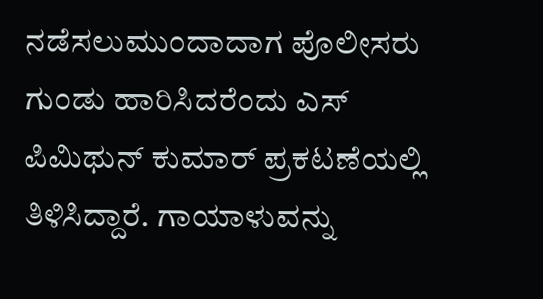ನಡೆಸಲುಮುಂದಾದಾಗ ಪೊಲೀಸರು ಗುಂಡು ಹಾರಿಸಿದರೆಂದು ಎಸ್ ಪಿ‌ಮಿಥುನ್ ಕುಮಾರ್ ಪ್ರಕಟಣೆಯಲ್ಲಿ ತಿಳಿಸಿದ್ದಾರೆ. ಗಾಯಾಳುವನ್ನು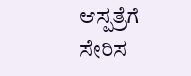ಆಸ್ಪತ್ರೆಗೆ ಸೇರಿಸ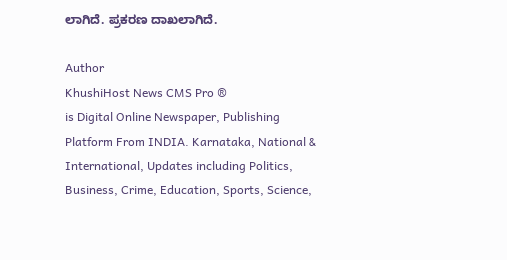ಲಾಗಿದೆ. ಪ್ರಕರಣ ದಾಖಲಾಗಿದೆ.

Author
KhushiHost News CMS Pro ®
is Digital Online Newspaper, Publishing Platform From INDIA. Karnataka, National & International, Updates including Politics, Business, Crime, Education, Sports, Science,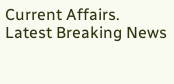Current Affairs. Latest Breaking News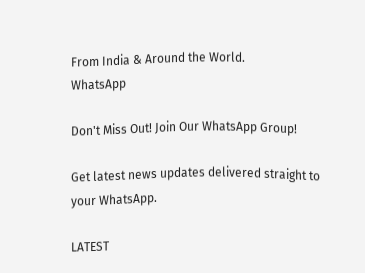From India & Around the World.
WhatsApp

Don't Miss Out! Join Our WhatsApp Group!

Get latest news updates delivered straight to your WhatsApp.

LATEST